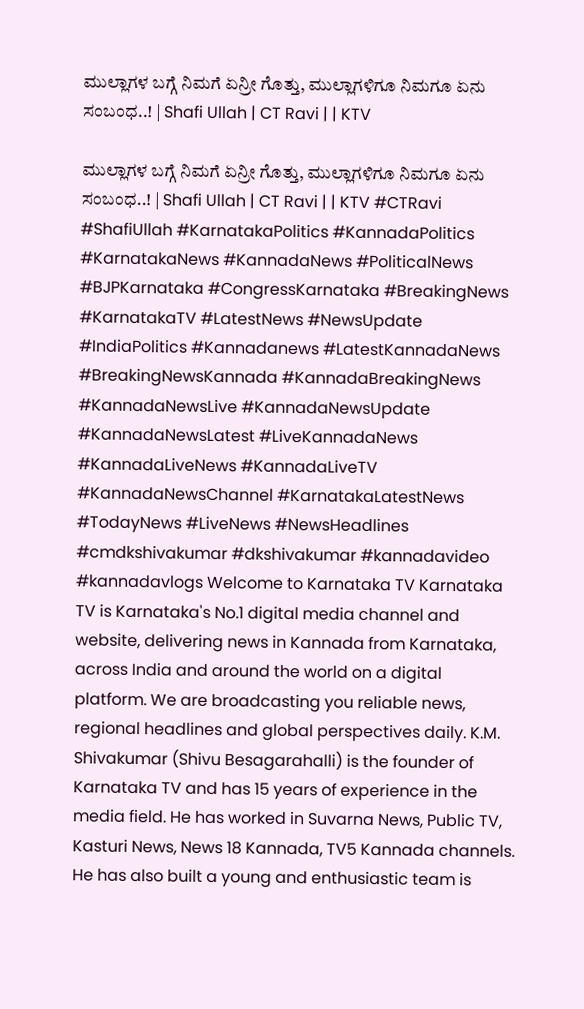ಮುಲ್ಲಾಗಳ ಬಗ್ಗೆ ನಿಮಗೆ ಏನ್ರೀ ಗೊತ್ತು, ಮುಲ್ಲಾಗಳಿಗೂ ನಿಮಗೂ ಏನು ಸಂಬಂಧ..! | Shafi Ullah | CT Ravi | | KTV

ಮುಲ್ಲಾಗಳ ಬಗ್ಗೆ ನಿಮಗೆ ಏನ್ರೀ ಗೊತ್ತು, ಮುಲ್ಲಾಗಳಿಗೂ ನಿಮಗೂ ಏನು ಸಂಬಂಧ..! | Shafi Ullah | CT Ravi | | KTV #CTRavi #ShafiUllah #KarnatakaPolitics #KannadaPolitics #KarnatakaNews #KannadaNews #PoliticalNews #BJPKarnataka #CongressKarnataka #BreakingNews #KarnatakaTV #LatestNews #NewsUpdate #IndiaPolitics #Kannadanews #LatestKannadaNews #BreakingNewsKannada #KannadaBreakingNews #KannadaNewsLive #KannadaNewsUpdate #KannadaNewsLatest #LiveKannadaNews #KannadaLiveNews #KannadaLiveTV #KannadaNewsChannel #KarnatakaLatestNews #TodayNews #LiveNews #NewsHeadlines #cmdkshivakumar #dkshivakumar #kannadavideo #kannadavlogs Welcome to Karnataka TV Karnataka TV is Karnataka's No.1 digital media channel and website, delivering news in Kannada from Karnataka, across India and around the world on a digital platform. We are broadcasting you reliable news, regional headlines and global perspectives daily. K.M. Shivakumar (Shivu Besagarahalli) is the founder of Karnataka TV and has 15 years of experience in the media field. He has worked in Suvarna News, Public TV, Kasturi News, News 18 Kannada, TV5 Kannada channels. He has also built a young and enthusiastic team is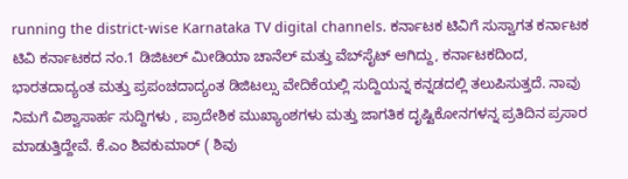running the district-wise Karnataka TV digital channels. ಕರ್ನಾಟಕ ಟಿವಿಗೆ ಸುಸ್ವಾಗತ ಕರ್ನಾಟಕ ಟಿವಿ ಕರ್ನಾಟಕದ ನಂ.1 ಡಿಜಿಟಲ್ ಮೀಡಿಯಾ ಚಾನೆಲ್ ಮತ್ತು ವೆಬ್‌ಸೈಟ್ ಆಗಿದ್ದು, ಕರ್ನಾಟಕದಿಂದ, ಭಾರತದಾದ್ಯಂತ ಮತ್ತು ಪ್ರಪಂಚದಾದ್ಯಂತ ಡಿಜಿಟಲ್ಸು ವೇದಿಕೆಯಲ್ಲಿ ಸುದ್ದಿಯನ್ನ ಕನ್ನಡದಲ್ಲಿ ತಲುಪಿಸುತ್ತದೆ. ನಾವು ನಿಮಗೆ ವಿಶ್ವಾಸಾರ್ಹ ಸುದ್ದಿಗಳು , ಪ್ರಾದೇಶಿಕ ಮುಖ್ಯಾಂಶಗಳು ಮತ್ತು ಜಾಗತಿಕ ದೃಷ್ಟಿಕೋನಗಳನ್ನ ಪ್ರತಿದಿನ ಪ್ರಸಾರ ಮಾಡುತ್ತಿದ್ದೇವೆ. ಕೆ.ಎಂ ಶಿವಕುಮಾರ್ ( ಶಿವು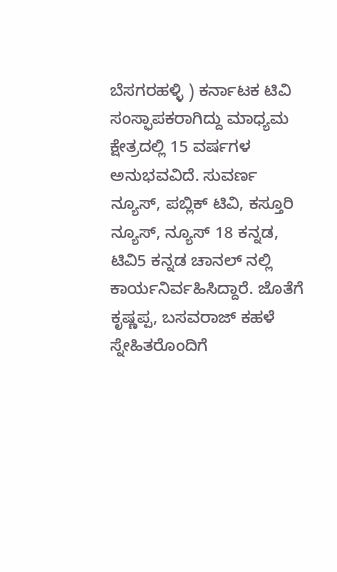ಬೆಸಗರಹಳ್ಳಿ ) ಕರ್ನಾಟಕ ಟಿವಿ ಸಂಸ್ಫಾಪಕರಾಗಿದ್ದು ಮಾಧ್ಯಮ ಕ್ಷೇತ್ರದಲ್ಲಿ 15 ವರ್ಷಗಳ ಅನುಭವವಿದೆ. ಸುವರ್ಣ ನ್ಯೂಸ್, ಪಬ್ಲಿಕ್ ಟಿವಿ, ಕಸ್ತೂರಿ ನ್ಯೂಸ್, ನ್ಯೂಸ್ 18 ಕನ್ನಡ, ಟಿವಿ5 ಕನ್ನಡ ಚಾನಲ್ ನಲ್ಲಿ ಕಾರ್ಯನಿರ್ವಹಿಸಿದ್ದಾರೆ. ಜೊತೆಗೆ ಕೃಷ್ಣಪ್ಪ, ಬಸವರಾಜ್ ಕಹಳೆ ಸ್ನೇಹಿತರೊಂದಿಗೆ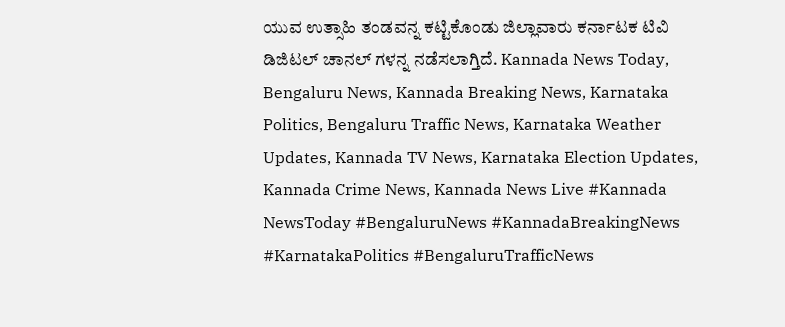ಯುವ ಉತ್ಸಾಹಿ ತಂಡವನ್ನ ಕಟ್ಟಿಕೊಂಡು ಜಿಲ್ಲಾವಾರು ಕರ್ನಾಟಕ ಟಿವಿ ಡಿಜಿಟಲ್ ಚಾನಲ್ ಗಳನ್ನ ನಡೆಸಲಾಗ್ತಿದೆ. Kannada News Today, Bengaluru News, Kannada Breaking News, Karnataka Politics, Bengaluru Traffic News, Karnataka Weather Updates, Kannada TV News, Karnataka Election Updates, Kannada Crime News, Kannada News Live #Kannada NewsToday #BengaluruNews #KannadaBreakingNews #KarnatakaPolitics #BengaluruTrafficNews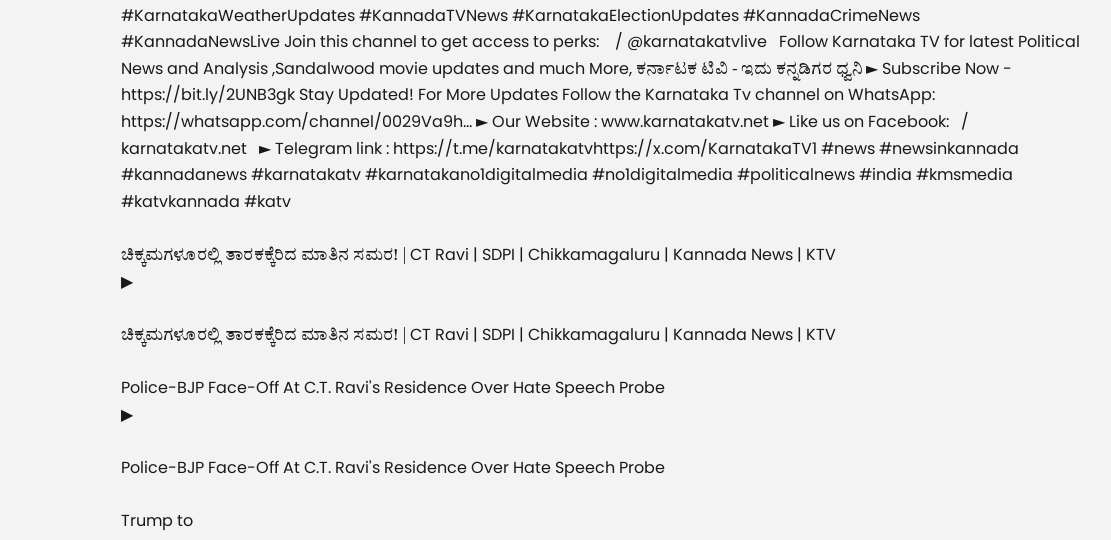#KarnatakaWeatherUpdates #KannadaTVNews #KarnatakaElectionUpdates #KannadaCrimeNews #KannadaNewsLive Join this channel to get access to perks:    / @karnatakatvlive   Follow Karnataka TV for latest Political News and Analysis ,Sandalwood movie updates and much More, ಕರ್ನಾಟಕ ಟಿವಿ - ಇದು ಕನ್ನಡಿಗರ ಧ್ವನಿ ► Subscribe Now - https://bit.ly/2UNB3gk Stay Updated! For More Updates Follow the Karnataka Tv channel on WhatsApp: https://whatsapp.com/channel/0029Va9h... ► Our Website : www.karnatakatv.net ► Like us on Facebook:   / karnatakatv.net   ► Telegram link : https://t.me/karnatakatvhttps://x.com/KarnatakaTV1 #news #newsinkannada #kannadanews #karnatakatv #karnatakano1digitalmedia #no1digitalmedia #politicalnews #india #kmsmedia #katvkannada #katv

ಚಿಕ್ಕಮಗಳೂರಲ್ಲಿ ತಾರಕಕ್ಕೆರಿದ ಮಾತಿನ ಸಮರ! | CT Ravi | SDPI | Chikkamagaluru | Kannada News | KTV
▶

ಚಿಕ್ಕಮಗಳೂರಲ್ಲಿ ತಾರಕಕ್ಕೆರಿದ ಮಾತಿನ ಸಮರ! | CT Ravi | SDPI | Chikkamagaluru | Kannada News | KTV

Police-BJP Face-Off At C.T. Ravi's Residence Over Hate Speech Probe
▶

Police-BJP Face-Off At C.T. Ravi's Residence Over Hate Speech Probe

Trump to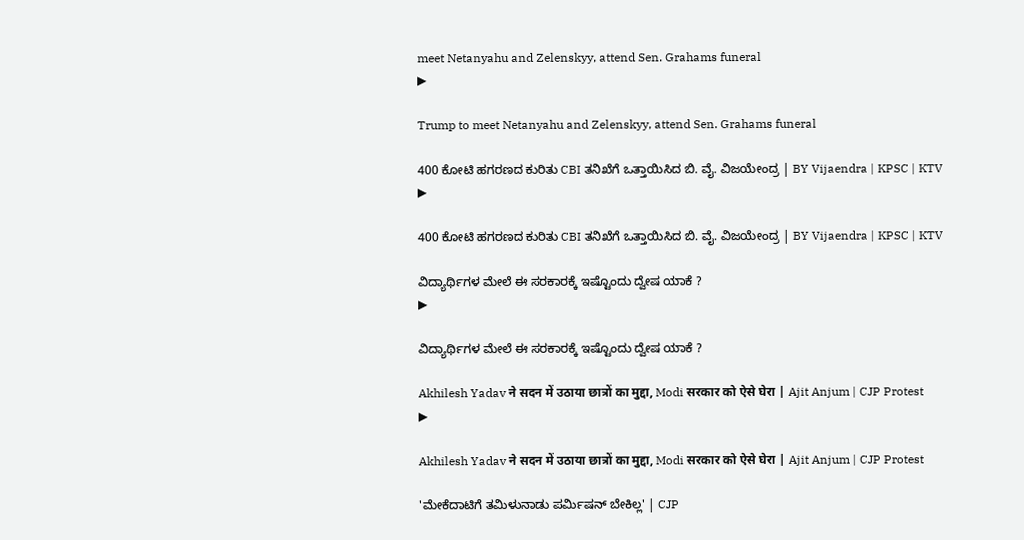meet Netanyahu and Zelenskyy, attend Sen. Grahams funeral
▶

Trump to meet Netanyahu and Zelenskyy, attend Sen. Grahams funeral

400 ಕೋಟಿ ಹಗರಣದ ಕುರಿತು CBI ತನಿಖೆಗೆ ಒತ್ತಾಯಿಸಿದ ಬಿ. ವೈ. ವಿಜಯೇಂದ್ರ | BY Vijaendra | KPSC | KTV
▶

400 ಕೋಟಿ ಹಗರಣದ ಕುರಿತು CBI ತನಿಖೆಗೆ ಒತ್ತಾಯಿಸಿದ ಬಿ. ವೈ. ವಿಜಯೇಂದ್ರ | BY Vijaendra | KPSC | KTV

ವಿದ್ಯಾರ್ಥಿಗಳ ಮೇಲೆ ಈ ಸರಕಾರಕ್ಕೆ ಇಷ್ಟೊಂದು ದ್ವೇಷ ಯಾಕೆ ?
▶

ವಿದ್ಯಾರ್ಥಿಗಳ ಮೇಲೆ ಈ ಸರಕಾರಕ್ಕೆ ಇಷ್ಟೊಂದು ದ್ವೇಷ ಯಾಕೆ ?

Akhilesh Yadav ने सदन में उठाया छात्रों का मुद्दा, Modi सरकार को ऐसे घेरा | Ajit Anjum | CJP Protest
▶

Akhilesh Yadav ने सदन में उठाया छात्रों का मुद्दा, Modi सरकार को ऐसे घेरा | Ajit Anjum | CJP Protest

'ಮೇಕೆದಾಟಿಗೆ ತಮಿಳುನಾಡು ಪರ್ಮಿಷನ್ ಬೇಕಿಲ್ಲ' | CJP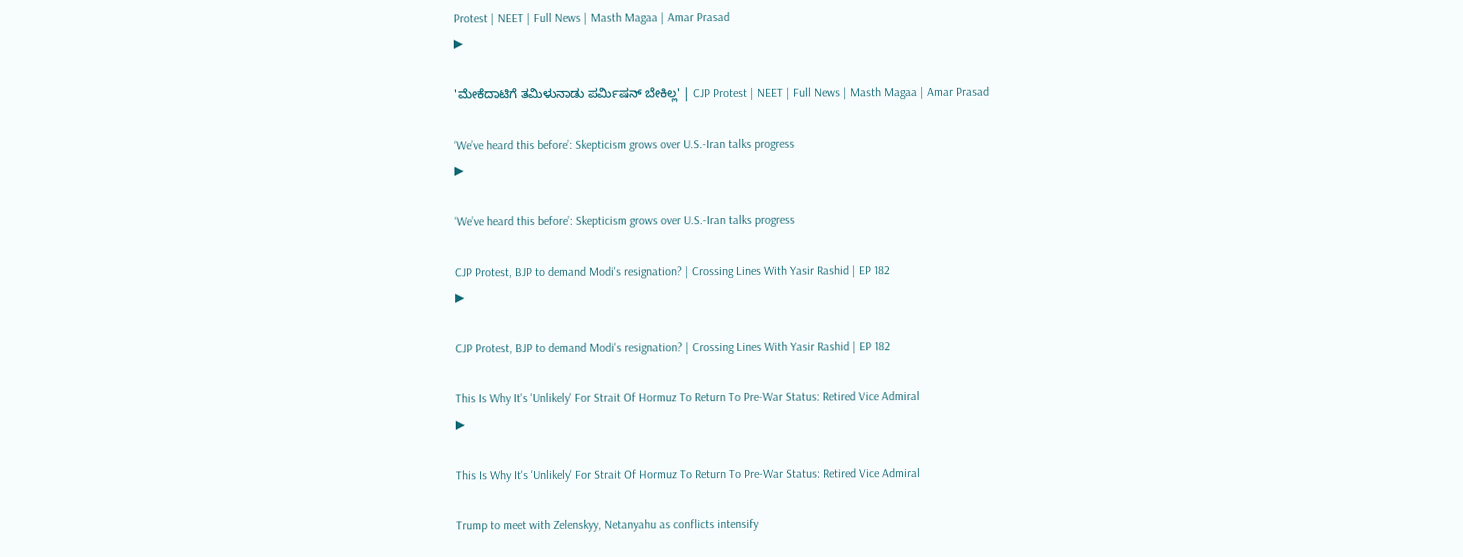Protest | NEET | Full News | Masth Magaa | Amar Prasad
▶

'ಮೇಕೆದಾಟಿಗೆ ತಮಿಳುನಾಡು ಪರ್ಮಿಷನ್ ಬೇಕಿಲ್ಲ' | CJP Protest | NEET | Full News | Masth Magaa | Amar Prasad

‘We’ve heard this before’: Skepticism grows over U.S.-Iran talks progress
▶

‘We’ve heard this before’: Skepticism grows over U.S.-Iran talks progress

CJP Protest, BJP to demand Modi's resignation? | Crossing Lines With Yasir Rashid | EP 182
▶

CJP Protest, BJP to demand Modi's resignation? | Crossing Lines With Yasir Rashid | EP 182

This Is Why It's 'Unlikely' For Strait Of Hormuz To Return To Pre-War Status: Retired Vice Admiral
▶

This Is Why It's 'Unlikely' For Strait Of Hormuz To Return To Pre-War Status: Retired Vice Admiral

Trump to meet with Zelenskyy, Netanyahu as conflicts intensify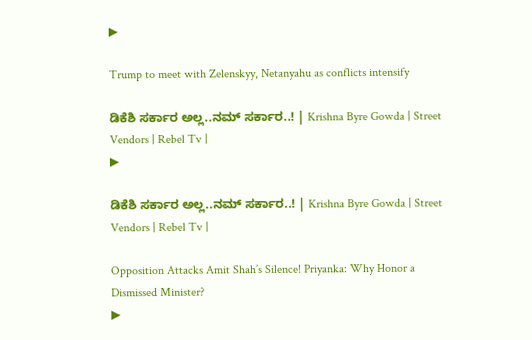▶

Trump to meet with Zelenskyy, Netanyahu as conflicts intensify

ಡಿಕೆಶಿ ಸರ್ಕಾರ ಅಲ್ಲ..ನಮ್‌ ಸರ್ಕಾರ..! | Krishna Byre Gowda | Street Vendors | Rebel Tv |
▶

ಡಿಕೆಶಿ ಸರ್ಕಾರ ಅಲ್ಲ..ನಮ್‌ ಸರ್ಕಾರ..! | Krishna Byre Gowda | Street Vendors | Rebel Tv |

Opposition Attacks Amit Shah’s Silence! Priyanka: Why Honor a Dismissed Minister?
▶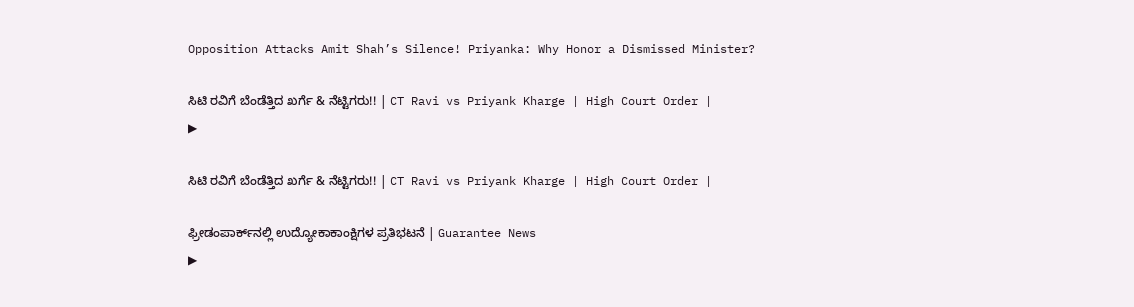Opposition Attacks Amit Shah’s Silence! Priyanka: Why Honor a Dismissed Minister?

ಸಿಟಿ ರವಿಗೆ ಬೆಂಡೆತ್ತಿದ ಖರ್ಗೆ & ನೆಟ್ಟಿಗರು!! | CT Ravi vs Priyank Kharge | High Court Order |
▶

ಸಿಟಿ ರವಿಗೆ ಬೆಂಡೆತ್ತಿದ ಖರ್ಗೆ & ನೆಟ್ಟಿಗರು!! | CT Ravi vs Priyank Kharge | High Court Order |

ಫ್ರೀಡಂಪಾರ್ಕ್‌ನಲ್ಲಿ ಉದ್ಯೋಕಾಕಾಂಕ್ಷಿಗಳ ಪ್ರತಿಭಟನೆ | Guarantee News
▶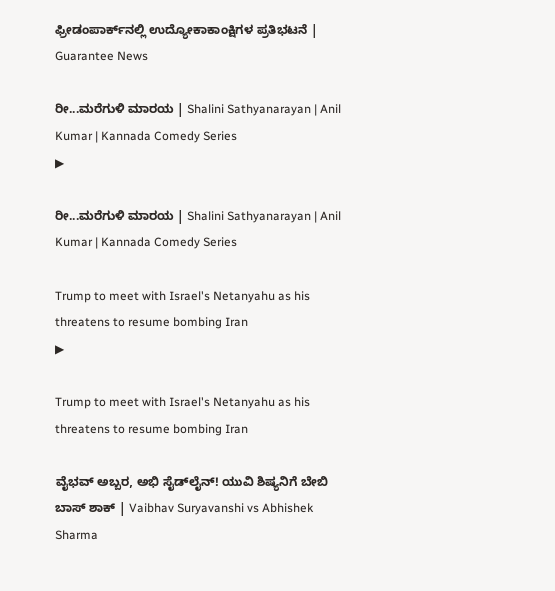ಫ್ರೀಡಂಪಾರ್ಕ್‌ನಲ್ಲಿ ಉದ್ಯೋಕಾಕಾಂಕ್ಷಿಗಳ ಪ್ರತಿಭಟನೆ | Guarantee News

ರೀ...ಮರೆಗುಳಿ ಮಾರಯ | Shalini Sathyanarayan | Anil Kumar | Kannada Comedy Series
▶

ರೀ...ಮರೆಗುಳಿ ಮಾರಯ | Shalini Sathyanarayan | Anil Kumar | Kannada Comedy Series

Trump to meet with Israel's Netanyahu as his threatens to resume bombing Iran
▶

Trump to meet with Israel's Netanyahu as his threatens to resume bombing Iran

ವೈಭವ್ ಅಬ್ಬರ, ಅಭಿ ಸೈಡ್‌ಲೈನ್! ಯುವಿ ಶಿಷ್ಯನಿಗೆ ಬೇಬಿ ಬಾಸ್ ಶಾಕ್ | Vaibhav Suryavanshi vs Abhishek Sharma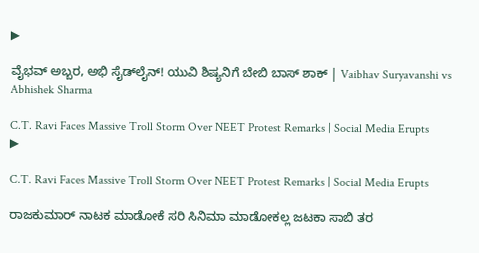▶

ವೈಭವ್ ಅಬ್ಬರ, ಅಭಿ ಸೈಡ್‌ಲೈನ್! ಯುವಿ ಶಿಷ್ಯನಿಗೆ ಬೇಬಿ ಬಾಸ್ ಶಾಕ್ | Vaibhav Suryavanshi vs Abhishek Sharma

C.T. Ravi Faces Massive Troll Storm Over NEET Protest Remarks | Social Media Erupts
▶

C.T. Ravi Faces Massive Troll Storm Over NEET Protest Remarks | Social Media Erupts

ರಾಜಕುಮಾರ್ ನಾಟಕ ಮಾಡೋಕೆ ಸರಿ ಸಿನಿಮಾ ಮಾಡೋಕಲ್ಲ ಜಟಕಾ ಸಾಬಿ ತರ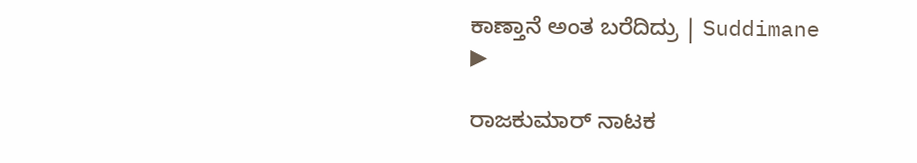ಕಾಣ್ತಾನೆ ಅಂತ ಬರೆದಿದ್ರು | Suddimane
▶

ರಾಜಕುಮಾರ್ ನಾಟಕ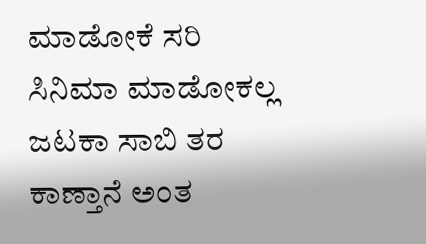ಮಾಡೋಕೆ ಸರಿ ಸಿನಿಮಾ ಮಾಡೋಕಲ್ಲ ಜಟಕಾ ಸಾಬಿ ತರ ಕಾಣ್ತಾನೆ ಅಂತ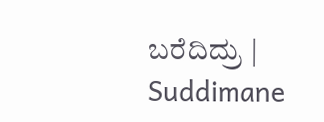ಬರೆದಿದ್ರು | Suddimane